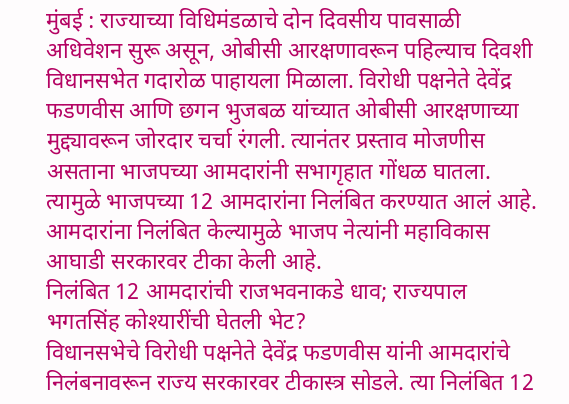मुंबई : राज्याच्या विधिमंडळाचे दोन दिवसीय पावसाळी अधिवेशन सुरू असून, ओबीसी आरक्षणावरून पहिल्याच दिवशी विधानसभेत गदारोळ पाहायला मिळाला. विरोधी पक्षनेते देवेंद्र फडणवीस आणि छगन भुजबळ यांच्यात ओबीसी आरक्षणाच्या मुद्द्यावरून जोरदार चर्चा रंगली. त्यानंतर प्रस्ताव मोजणीस असताना भाजपच्या आमदारांनी सभागृहात गोंधळ घातला. त्यामुळे भाजपच्या 12 आमदारांना निलंबित करण्यात आलं आहे. आमदारांना निलंबित केल्यामुळे भाजप नेत्यांनी महाविकास आघाडी सरकारवर टीका केली आहे.
निलंबित 12 आमदारांची राजभवनाकडे धाव; राज्यपाल भगतसिंह कोश्यारींची घेतली भेट?
विधानसभेचे विरोधी पक्षनेते देवेंद्र फडणवीस यांनी आमदारांचे निलंबनावरून राज्य सरकारवर टीकास्त्र सोडले. त्या निलंबित 12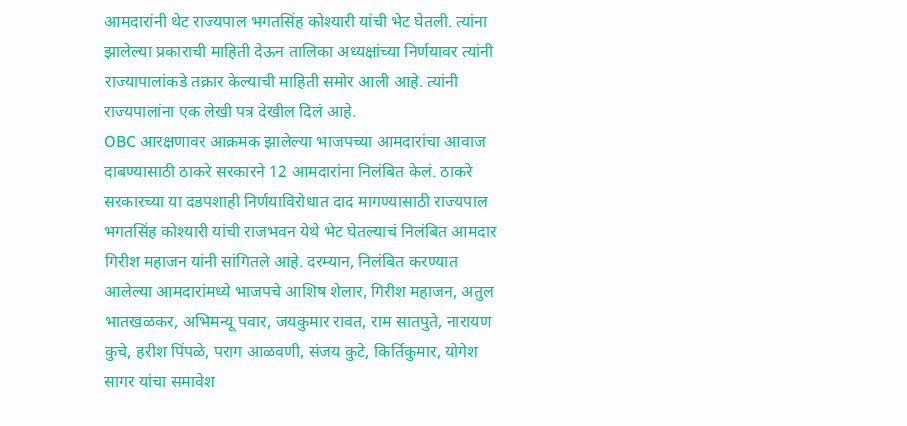आमदारांनी थेट राज्यपाल भगतसिंह कोश्यारी यांची भेट घेतली. त्यांना झालेल्या प्रकाराची माहिती देऊन तालिका अध्यक्षांच्या निर्णयावर त्यांनी राज्यापालांकडे तक्रार केल्याची माहिती समोर आली आहे. त्यांनी राज्यपालांना एक लेखी पत्र देखील दिलं आहे.
OBC आरक्षणावर आक्रमक झालेल्या भाजपच्या आमदारांचा आवाज दाबण्यासाठी ठाकरे सरकारने 12 आमदारांना निलंबित केलं. ठाकरे सरकारच्या या दडपशाही निर्णयाविरोधात दाद मागण्यासाठी राज्यपाल भगतसिंह कोश्यारी यांची राजभवन येथे भेट घेतल्याचं निलंबित आमदार गिरीश महाजन यांनी सांगितले आहे. दरम्यान, निलंबित करण्यात आलेल्या आमदारांमध्ये भाजपचे आशिष शेलार, गिरीश महाजन, अतुल भातखळकर, अभिमन्यू पवार, जयकुमार रावत, राम सातपुते, नारायण कुचे, हरीश पिंपळे, पराग आळवणी, संजय कुटे, किर्तिकुमार, योगेश सागर यांचा समावेश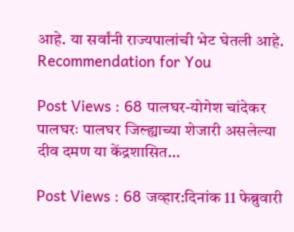आहे. या सर्वांनी राज्यपालांची भेट घेतली आहे.
Recommendation for You

Post Views : 68 पालघर-योगेश चांदेकर पालघरः पालघर जिल्ह्याच्या शेजारी असलेल्या दीव दमण या केंद्रशासित…

Post Views : 68 जव्हार:दिनांक 11 फेब्रुवारी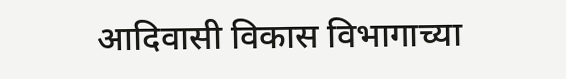आदिवासी विकास विभागाच्या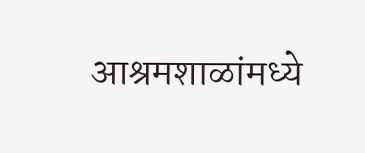आश्रमशाळांमध्ये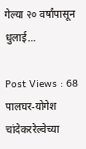गेल्या २० वर्षांपासून धुलाई…

Post Views : 68 पालघर-योगेश चांदेकररेल्वेच्या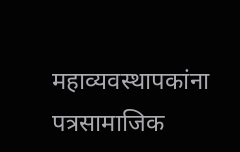महाव्यवस्थापकांना पत्रसामाजिक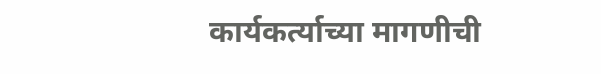कार्यकर्त्याच्या मागणीची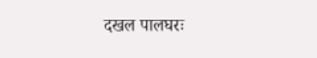दखल पालघरः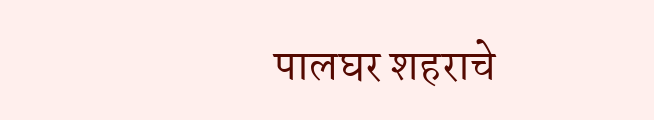पालघर शहराचे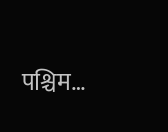पश्चिम…